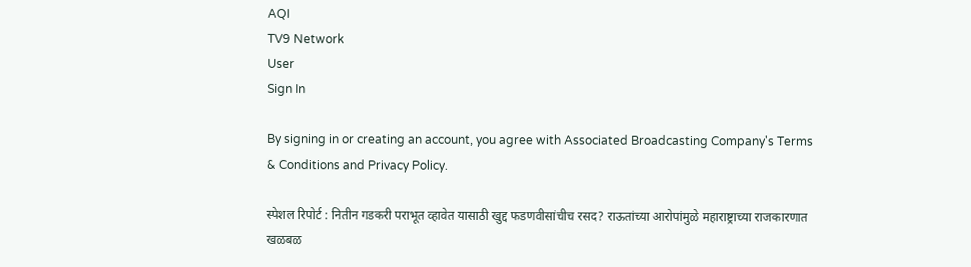AQI
TV9 Network
User
Sign In

By signing in or creating an account, you agree with Associated Broadcasting Company's Terms & Conditions and Privacy Policy.

स्पेशल रिपोर्ट : नितीन गडकरी पराभूत व्हावेत यासाठी खुद्द फडणवीसांचीच रसद? राऊतांच्या आरोपांमुळे महाराष्ट्राच्या राजकारणात खळबळ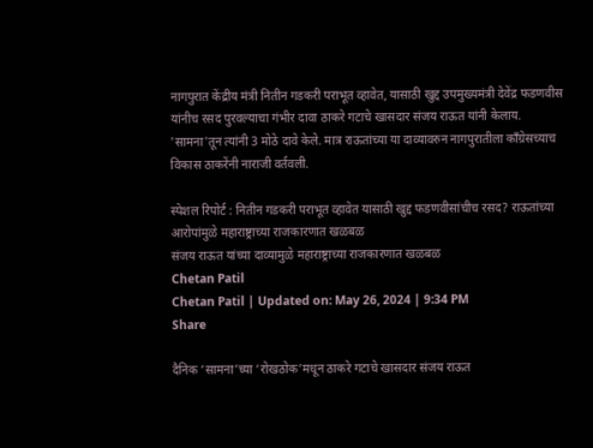नागपुरात केंद्रीय मंत्री नितीन गडकरी पराभूत व्हावेत, यासाठी खुद्द उपमुख्यमंत्री देवेंद्र फडणवीस यांनीच रसद पुरवल्याचा गंभीर दावा ठाकरे गटाचे खासदार संजय राऊत यांनी केलाय. 'सामना'तून त्यांनी 3 मोठे दावे केले. मात्र राऊतांच्या या दाव्यावरुन नागपुरातीला काँग्रेसच्याच विकास ठाकरेंनी नाराजी वर्तवली.

स्पेशल रिपोर्ट : नितीन गडकरी पराभूत व्हावेत यासाठी खुद्द फडणवीसांचीच रसद? राऊतांच्या आरोपांमुळे महाराष्ट्राच्या राजकारणात खळबळ
संजय राऊत यांच्या दाव्यामुळे महाराष्ट्राच्या राजकारणात खळबळ
Chetan Patil
Chetan Patil | Updated on: May 26, 2024 | 9:34 PM
Share

दैनिक ‘सामना’च्या ‘रोखठोक’मधून ठाकरे गटाचे खासदार संजय राऊत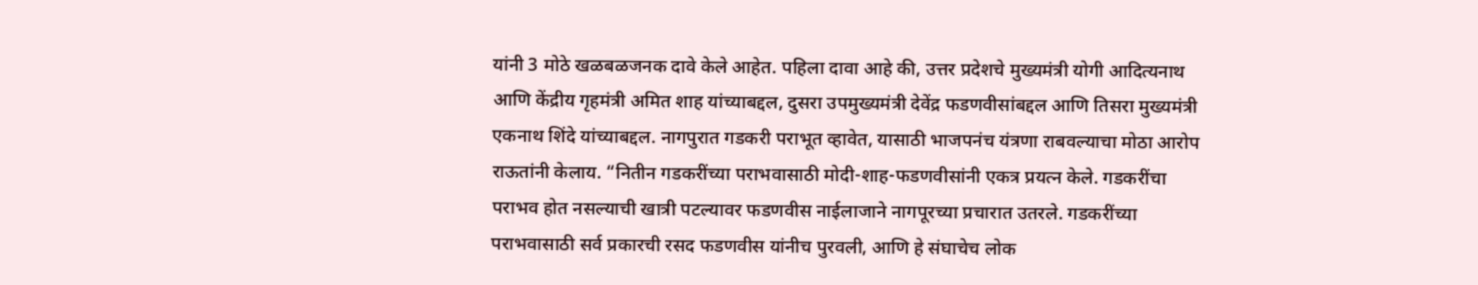यांनी 3 मोठे खळबळजनक दावे केले आहेत. पहिला दावा आहे की, उत्तर प्रदेशचे मुख्यमंत्री योगी आदित्यनाथ आणि केंद्रीय गृहमंत्री अमित शाह यांच्याबद्दल, दुसरा उपमुख्यमंत्री देवेंद्र फडणवीसांबद्दल आणि तिसरा मुख्यमंत्री एकनाथ शिंदे यांच्याबद्दल. नागपुरात गडकरी पराभूत व्हावेत, यासाठी भाजपनंच यंत्रणा राबवल्याचा मोठा आरोप राऊतांनी केलाय. “नितीन गडकरींच्या पराभवासाठी मोदी-शाह-फडणवीसांनी एकत्र प्रयत्न केले. गडकरींचा पराभव होत नसल्याची खात्री पटल्यावर फडणवीस नाईलाजाने नागपूरच्या प्रचारात उतरले. गडकरींच्या पराभवासाठी सर्व प्रकारची रसद फडणवीस यांनीच पुरवली, आणि हे संघाचेच लोक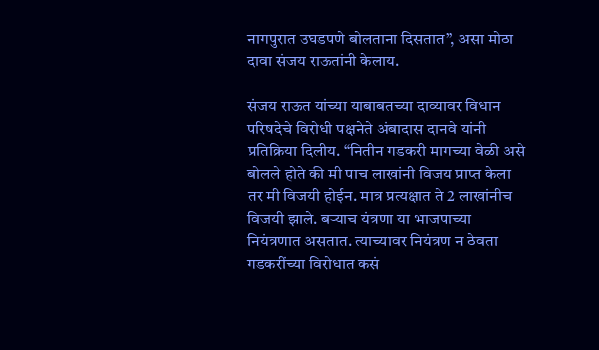नागपुरात उघडपणे बोलताना दिसतात”, असा मोठा दावा संजय राऊतांनी केलाय.

संजय राऊत यांच्या याबाबतच्या दाव्यावर विधान परिषदेचे विरोधी पक्षनेते अंबादास दानवे यांनी प्रतिक्रिया दिलीय. “नितीन गडकरी मागच्या वेळी असे बोलले होते की मी पाच लाखांनी विजय प्राप्त केला तर मी विजयी होईन. मात्र प्रत्यक्षात ते 2 लाखांनीच विजयी झाले. बऱ्याच यंत्रणा या भाजपाच्या नियंत्रणात असतात. त्याच्यावर नियंत्रण न ठेवता गडकरींच्या विरोधात कसं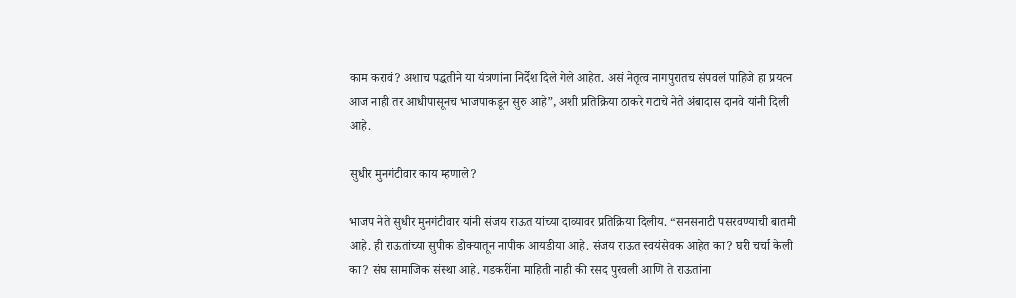काम करावं? अशाच पद्धतीने या यंत्रणांना निर्देश दिले गेले आहेत. असं नेतृत्व नागपुरातच संपवलं पाहिजे हा प्रयत्न आज नाही तर आधीपासूनच भाजपाकडून सुरु आहे”, अशी प्रतिक्रिया ठाकरे गटाचे नेते अंबादास दानवे यांनी दिली आहे.

सुधीर मुनगंटीवार काय म्हणाले?

भाजप नेते सुधीर मुनगंटीवार यांनी संजय राऊत यांच्या दाव्यावर प्रतिक्रिया दिलीय. “सनसनाटी पसरवण्याची बातमी आहे. ही राऊतांच्या सुपीक डोक्यातून नापीक आयडीया आहे. संजय राऊत स्वयंसेवक आहेत का? घरी चर्चा केली का? संघ सामाजिक संस्था आहे. गडकरींना माहिती नाही की रसद पुरवली आणि ते राऊतांना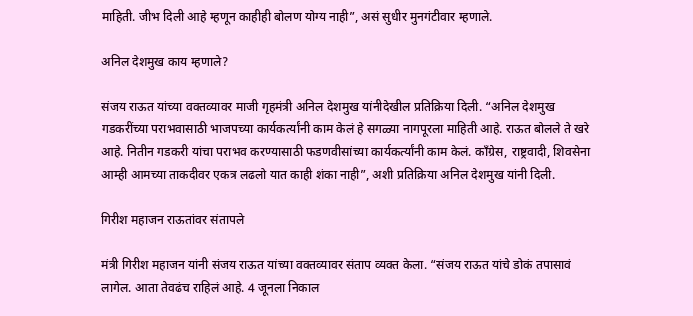माहिती. जीभ दिली आहे म्हणून काहीही बोलण योग्य नाही”, असं सुधीर मुनगंटीवार म्हणाले.

अनिल देशमुख काय म्हणाले?

संजय राऊत यांच्या वक्तव्यावर माजी गृहमंत्री अनिल देशमुख यांनीदेखील प्रतिक्रिया दिली. “अनिल देशमुख गडकरींच्या पराभवासाठी भाजपच्या कार्यकर्त्यांनी काम केलं हे सगळ्या नागपूरला माहिती आहे. राऊत बोलले ते खरे आहे. नितीन गडकरी यांचा पराभव करण्यासाठी फडणवीसांच्या कार्यकर्त्यांनी काम केलं. काँग्रेस, राष्ट्रवादी, शिवसेना आम्ही आमच्या ताकदीवर एकत्र लढलो यात काही शंका नाही”, अशी प्रतिक्रिया अनिल देशमुख यांनी दिली.

गिरीश महाजन राऊतांवर संतापले

मंत्री गिरीश महाजन यांनी संजय राऊत यांच्या वक्तव्यावर संताप व्यक्त केला. “संजय राऊत यांचे डोकं तपासावं लागेल. आता तेवढंच राहिलं आहे. 4 जूनला निकाल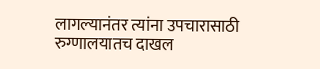लागल्यानंतर त्यांना उपचारासाठी रुग्णालयातच दाखल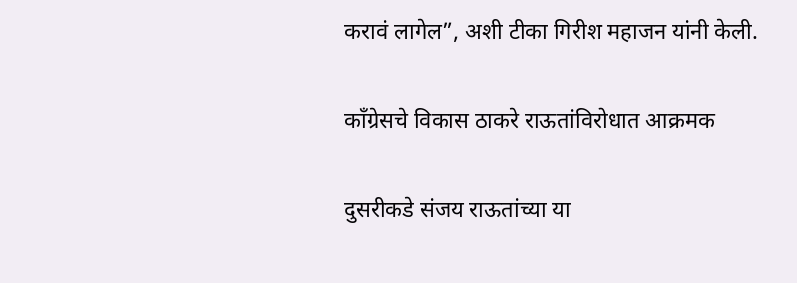करावं लागेल”, अशी टीका गिरीश महाजन यांनी केली.

काँग्रेसचे विकास ठाकरे राऊतांविरोधात आक्रमक

दुसरीकडे संजय राऊतांच्या या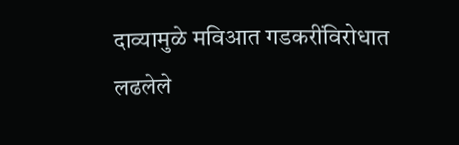दाव्यामुळे मविआत गडकरींविरोधात लढलेले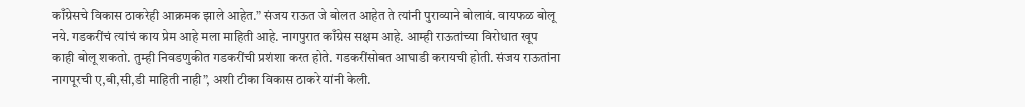काँग्रेसचे विकास ठाकरेही आक्रमक झाले आहेत.” संजय राऊत जे बोलत आहेत ते त्यांनी पुराव्याने बोलावं. वायफळ बोलू नये. गडकरींचं त्यांचं काय प्रेम आहे मला माहिती आहे. नागपुरात काँग्रेस सक्षम आहे. आम्ही राऊतांच्या विरोधात खूप काही बोलू शकतो. तुम्ही निवडणुकीत गडकरींची प्रशंशा करत होते. गडकरींसोबत आघाडी करायची होती. संजय राऊतांना नागपूरची ए,बी,सी,डी माहिती नाही”, अशी टीका विकास ठाकरे यांनी केली.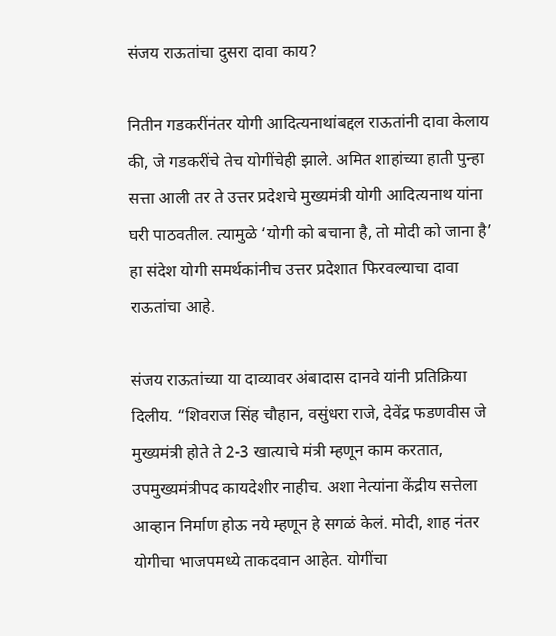संजय राऊतांचा दुसरा दावा काय?

नितीन गडकरींनंतर योगी आदित्यनाथांबद्दल राऊतांनी दावा केलाय की, जे गडकरींचे तेच योगींचेही झाले. अमित शाहांच्या हाती पुन्हा सत्ता आली तर ते उत्तर प्रदेशचे मुख्यमंत्री योगी आदित्यनाथ यांना घरी पाठवतील. त्यामुळे ‘योगी को बचाना है, तो मोदी को जाना है’ हा संदेश योगी समर्थकांनीच उत्तर प्रदेशात फिरवल्याचा दावा राऊतांचा आहे.

संजय राऊतांच्या या दाव्यावर अंबादास दानवे यांनी प्रतिक्रिया दिलीय. “शिवराज सिंह चौहान, वसुंधरा राजे, देवेंद्र फडणवीस जे मुख्यमंत्री होते ते 2-3 खात्याचे मंत्री म्हणून काम करतात, उपमुख्यमंत्रीपद कायदेशीर नाहीच. अशा नेत्यांना केंद्रीय सत्तेला आव्हान निर्माण होऊ नये म्हणून हे सगळं केलं. मोदी, शाह नंतर योगीचा भाजपमध्ये ताकदवान आहेत. योगींचा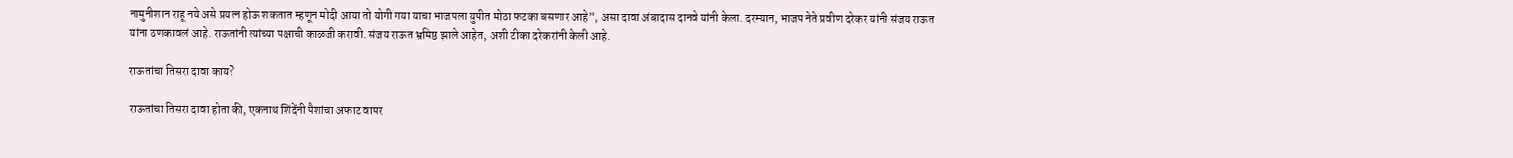नामुनीशान राहू नये असे प्रयत्न होऊ शकतात म्हणून मोदी आया तो योगी गया याचा भाजपला युपीत मोठा फटका बसणार आहे”, असा दावा अंबादास दानवे यांनी केला. दरम्यान, भाजप नेते प्रवीण दरेकर यांनी संजय राऊत यांना ठणकावलं आहे. राऊतांनी त्यांच्या पक्षाची काळजी करावी. संजय राऊत भ्रमिष्ठ झाले आहेत, अशी टीका दरेकरांनी केली आहे.

राऊतांचा तिसरा दावा काय?

राऊतांचा तिसरा दावा होता की, एकनाथ शिंदेंनी पैशांचा अफाट वापर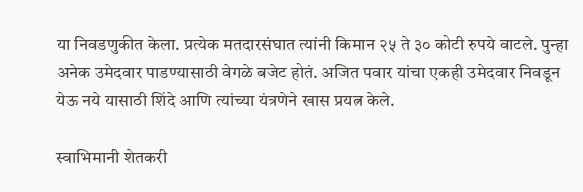या निवडणुकीत केला. प्रत्येक मतदारसंघात त्यांनी किमान २५ ते ३० कोटी रुपये वाटले. पुन्हा अनेक उमेदवार पाडण्यासाठी वेगळे बजेट होतं. अजित पवार यांचा एकही उमेदवार निवडून येऊ नये यासाठी शिंदे आणि त्यांच्या यंत्रणेने खास प्रयत्न केले.

स्वाभिमानी शेतकरी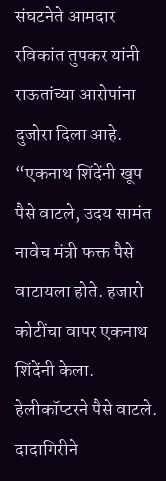संघटनेते आमदार रविकांत तुपकर यांनी राऊतांच्या आरोपांना दुजोरा दिला आहे. “एकनाथ शिंदेंनी खूप पैसे वाटले, उदय सामंत नावेच मंत्री फक्त पैसे वाटायला होते. हजारो कोटींचा वापर एकनाथ शिंदेंनी केला. हेलीकॉप्टरने पैसे वाटले. दादागिरीने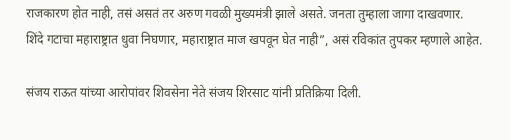राजकारण होत नाही, तसं असतं तर अरुण गवळी मुख्यमंत्री झाले असते. जनता तुम्हाला जागा दाखवणार. शिंदे गटाचा महाराष्ट्रात धुवा निघणार, महाराष्ट्रात माज खपवून घेत नाही”, असं रविकांत तुपकर म्हणाले आहेत.

संजय राऊत यांच्या आरोपांवर शिवसेना नेते संजय शिरसाट यांनी प्रतिक्रिया दिली.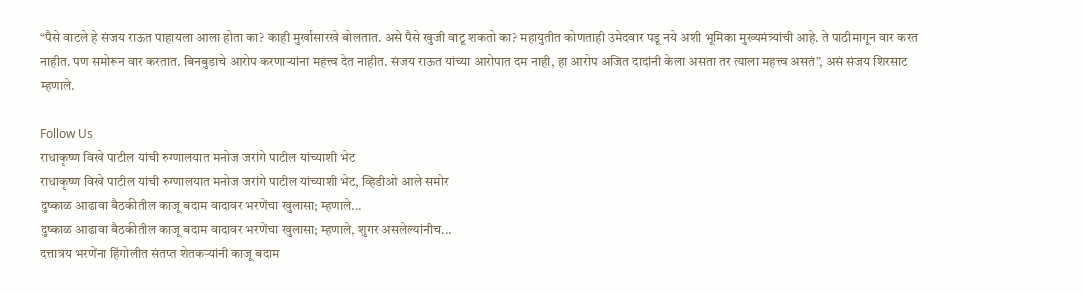“पैसे वाटले हे संजय राऊत पाहायला आला होता का? काही मुर्खासारखे बोलतात. असे पैसे खुजी वाटू शकतो का? महायुतीत कोणताही उमेदवार पडू नये अशी भूमिका मुख्यमंत्र्यांची आहे. ते पाठीमागून वार करत नाहीत. पण समोरून वार करतात. बिनबुडाचे आरोप करणाऱ्यांना महत्त्व देत नाहीत. संजय राऊत यांच्या आरोपात दम नाही, हा आरोप अजित दादांनी केला असता तर त्याला महत्त्व असतं”, असं संजय शिरसाट म्हणाले.

Follow Us
राधाकृष्ण विखे पाटील यांची रुग्णालयात मनोज जरांगे पाटील यांच्याशी भेट
राधाकृष्ण विखे पाटील यांची रुग्णालयात मनोज जरांगे पाटील यांच्याशी भेट, व्हिडीओ आले समोर
दुष्काळ आढावा बैठकीतील काजू बदाम वादावर भरणेंचा खुलासा; म्हणाले...
दुष्काळ आढावा बैठकीतील काजू बदाम वादावर भरणेंचा खुलासा; म्हणाले, शुगर असलेल्यांनीच...
दत्तात्रय भरणेंना हिंगोलीत संतप्त शेतकऱ्यांनी काजू बदाम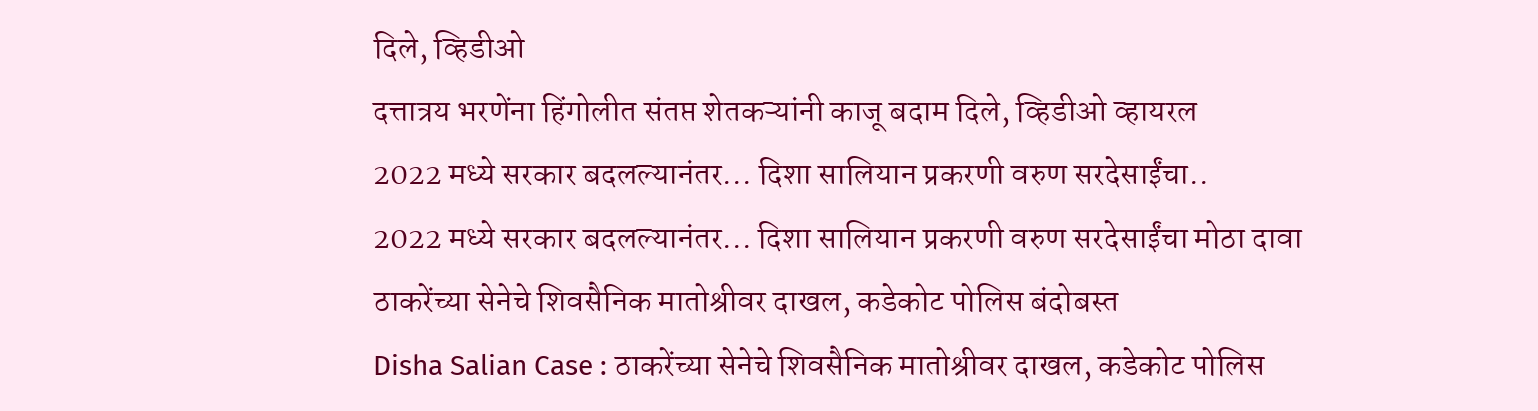दिले, व्हिडीओ
दत्तात्रय भरणेंना हिंगोलीत संतप्त शेतकऱ्यांनी काजू बदाम दिले, व्हिडीओ व्हायरल
2022 मध्ये सरकार बदलल्यानंतर... दिशा सालियान प्रकरणी वरुण सरदेसाईंचा..
2022 मध्ये सरकार बदलल्यानंतर... दिशा सालियान प्रकरणी वरुण सरदेसाईंचा मोठा दावा
ठाकरेंच्या सेनेचे शिवसैनिक मातोश्रीवर दाखल, कडेकोट पोलिस बंदोबस्त
Disha Salian Case : ठाकरेंच्या सेनेचे शिवसैनिक मातोश्रीवर दाखल, कडेकोट पोलिस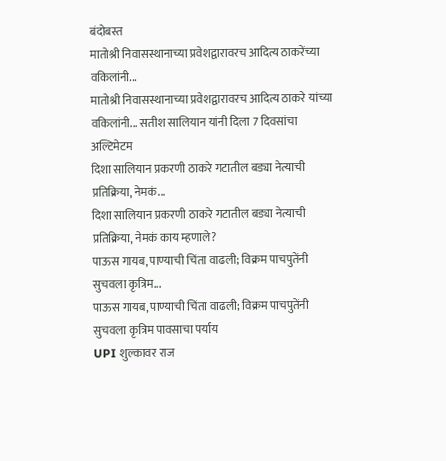बंदोबस्त
मातोश्री निवासस्थानाच्या प्रवेशद्वारावरच आदित्य ठाकरेंच्या वकिलांनी...
मातोश्री निवासस्थानाच्या प्रवेशद्वारावरच आदित्य ठाकरे यांच्या वकिलांनी... सतीश सालियान यांनी दिला 7 दिवसांचा अल्टिमेटम
दिशा सालियान प्रकरणी ठाकरे गटातील बड्या नेत्याची प्रतिक्रिया, नेमकं...
दिशा सालियान प्रकरणी ठाकरे गटातील बड्या नेत्याची प्रतिक्रिया, नेमकं काय म्हणाले?
पाऊस गायब, पाण्याची चिंता वाढली; विक्रम पाचपुतेंनी सुचवला कृत्रिम...
पाऊस गायब, पाण्याची चिंता वाढली; विक्रम पाचपुतेंनी सुचवला कृत्रिम पावसाचा पर्याय
UPI शुल्कावर राज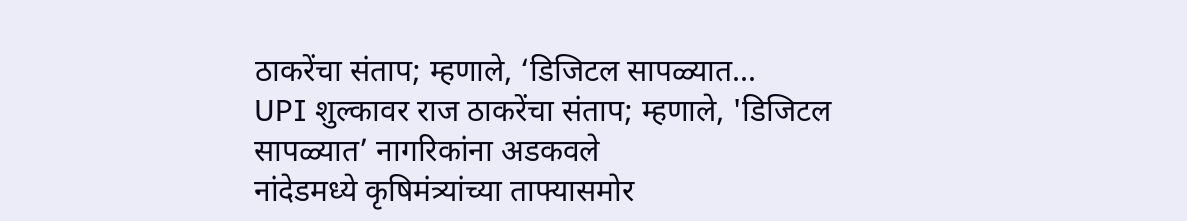ठाकरेंचा संताप; म्हणाले, ‘डिजिटल सापळ्यात...
UPI शुल्कावर राज ठाकरेंचा संताप; म्हणाले, 'डिजिटल सापळ्यात’ नागरिकांना अडकवले
नांदेडमध्ये कृषिमंत्र्यांच्या ताफ्यासमोर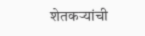शेतकऱ्यांची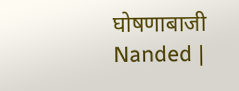घोषणाबाजी
Nanded |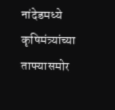नांदेडमध्ये कृषिमंत्र्यांच्या ताफ्यासमोर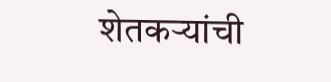शेतकऱ्यांची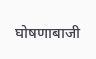घोषणाबाजी